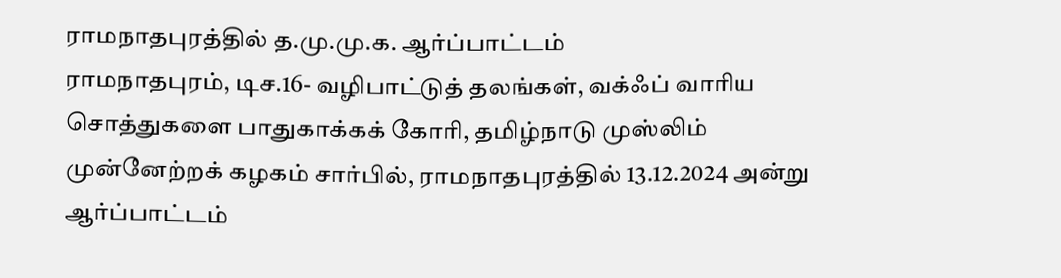ராமநாதபுரத்தில் த.மு.மு.க. ஆர்ப்பாட்டம்
ராமநாதபுரம், டிச.16- வழிபாட்டுத் தலங்கள், வக்ஃப் வாரிய சொத்துகளை பாதுகாக்கக் கோரி, தமிழ்நாடு முஸ்லிம் முன்னேற்றக் கழகம் சார்பில், ராமநாதபுரத்தில் 13.12.2024 அன்று ஆர்ப்பாட்டம்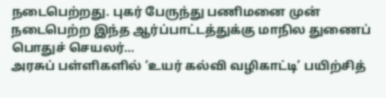நடைபெற்றது. புகர் பேருந்து பணிமனை முன் நடைபெற்ற இந்த ஆர்ப்பாட்டத்துக்கு மாநில துணைப் பொதுச் செயலர்…
அரசுப் பள்ளிகளில் ‘உயர் கல்வி வழிகாட்டி’ பயிற்சித்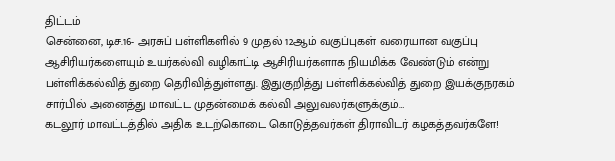திட்டம்
சென்னை, டிச.16- அரசுப் பள்ளிகளில் 9 முதல் 12ஆம் வகுப்புகள் வரையான வகுப்பு ஆசிரியர்களையும் உயர்கல்வி வழிகாட்டி ஆசிரியர்களாக நியமிக்க வேண்டும் என்று பள்ளிக்கல்வித் துறை தெரிவித்துள்ளது. இதுகுறித்து பள்ளிக்கல்வித் துறை இயக்குநரகம் சார்பில் அனைத்து மாவட்ட முதன்மைக் கல்வி அலுவலர்களுக்கும்…
கடலூர் மாவட்டத்தில் அதிக உடற்கொடை கொடுத்தவர்கள் திராவிடர் கழகத்தவர்களே!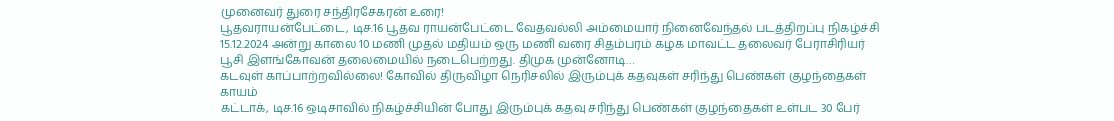முனைவர் துரை சந்திரசேகரன் உரை!
பூதவராயன்பேட்டை, டிச.16 பூதவ ராயன்பேட்டை வேதவல்லி அம்மையார் நினைவேந்தல் படத்திறப்பு நிகழ்ச்சி 15.12.2024 அன்று காலை 10 மணி முதல் மதியம் ஒரு மணி வரை சிதம்பரம் கழக மாவட்ட தலைவர் பேராசிரியர் பூசி இளங்கோவன் தலைமையில் நடைபெற்றது. திமுக முன்னோடி…
கடவுள் காப்பாற்றவில்லை! கோவில் திருவிழா நெரிசலில் இரும்புக் கதவுகள் சரிந்து பெண்கள் குழந்தைகள் காயம்
கட்டாக், டிச.16 ஒடிசாவில் நிகழ்ச்சியின் போது இரும்புக் கதவு சரிந்து பெண்கள் குழந்தைகள் உள்பட 30 பேர்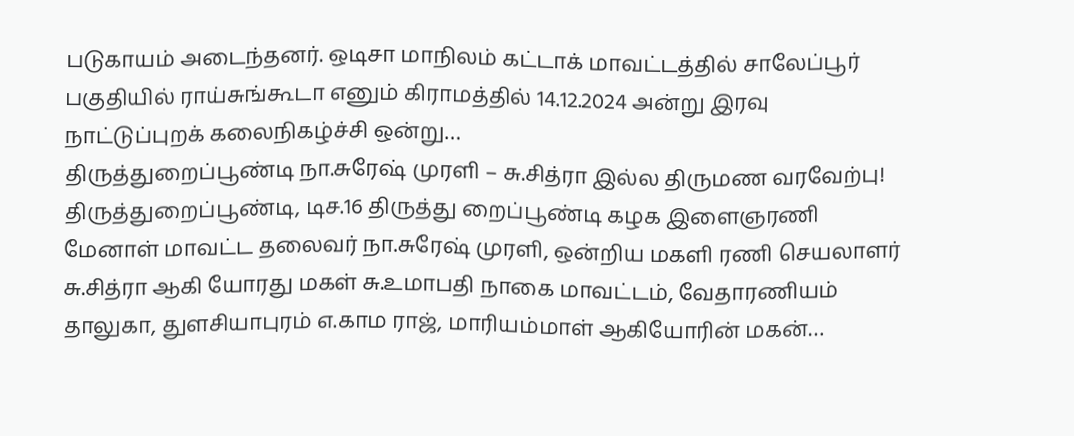படுகாயம் அடைந்தனர். ஒடிசா மாநிலம் கட்டாக் மாவட்டத்தில் சாலேப்பூர் பகுதியில் ராய்சுங்கூடா எனும் கிராமத்தில் 14.12.2024 அன்று இரவு நாட்டுப்புறக் கலைநிகழ்ச்சி ஒன்று…
திருத்துறைப்பூண்டி நா.சுரேஷ் முரளி – சு.சித்ரா இல்ல திருமண வரவேற்பு!
திருத்துறைப்பூண்டி, டிச.16 திருத்து றைப்பூண்டி கழக இளைஞரணி மேனாள் மாவட்ட தலைவர் நா.சுரேஷ் முரளி, ஒன்றிய மகளி ரணி செயலாளர் சு.சித்ரா ஆகி யோரது மகள் சு.உமாபதி நாகை மாவட்டம், வேதாரணியம் தாலுகா, துளசியாபுரம் எ.காம ராஜ், மாரியம்மாள் ஆகியோரின் மகன்…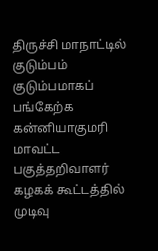திருச்சி மாநாட்டில் குடும்பம் குடும்பமாகப் பங்கேற்க கன்னியாகுமரி மாவட்ட பகுத்தறிவாளர் கழகக் கூட்டத்தில் முடிவு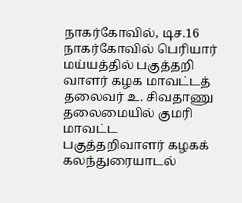நாகர்கோவில், டிச.16 நாகர்கோவில் பெரியார் மய்யத்தில் பகுத்தறி வாளர் கழக மாவட்டத் தலைவர் உ. சிவதாணு தலைமையில் குமரி மாவட்ட பகுத்தறிவாளர் கழகக் கலந்துரையாடல்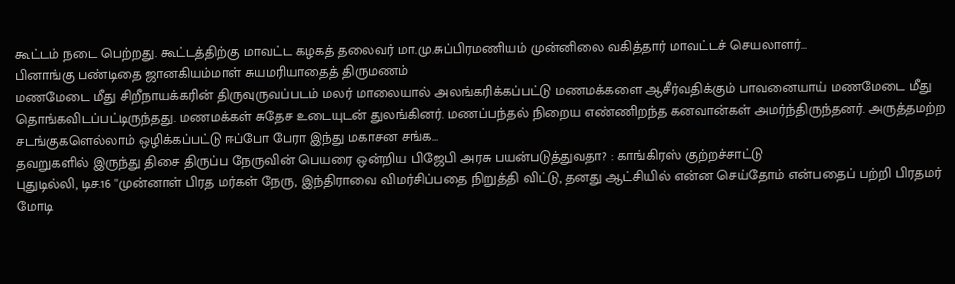கூட்டம் நடை பெற்றது. கூட்டத்திற்கு மாவட்ட கழகத் தலைவர் மா.மு.சுப்பிரமணியம் முன்னிலை வகித்தார் மாவட்டச் செயலாளர்…
பினாங்கு பண்டிதை ஜானகியம்மாள் சுயமரியாதைத் திருமணம்
மணமேடை மீது சிறீநாயக்கரின் திருவுருவப்படம் மலர் மாலையால் அலங்கரிக்கப்பட்டு மணமக்களை ஆசீர்வதிக்கும் பாவனையாய் மணமேடை மீது தொங்கவிடப்பட்டிருந்தது. மணமக்கள் சுதேச உடையுடன் துலங்கினர். மணப்பந்தல் நிறைய எண்ணிறந்த கனவான்கள் அமர்ந்திருந்தனர். அருத்தமற்ற சடங்குகளெல்லாம் ஒழிக்கப்பட்டு ஈப்போ பேரா இந்து மகாசன சங்க…
தவறுகளில் இருந்து திசை திருப்ப நேருவின் பெயரை ஒன்றிய பிஜேபி அரசு பயன்படுத்துவதா? : காங்கிரஸ் குற்றச்சாட்டு
புதுடில்லி, டிச.16 ''முன்னாள் பிரத மர்கள் நேரு, இந்திராவை விமர்சிப்பதை நிறுத்தி விட்டு, தனது ஆட்சியில் என்ன செய்தோம் என்பதைப் பற்றி பிரதமர் மோடி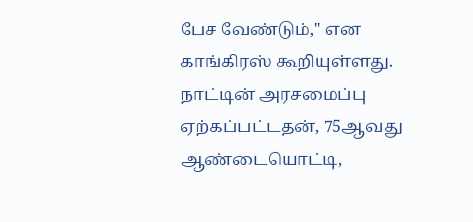பேச வேண்டும்,'' என காங்கிரஸ் கூறியுள்ளது. நாட்டின் அரசமைப்பு ஏற்கப்பட்டதன், 75ஆவது ஆண்டையொட்டி,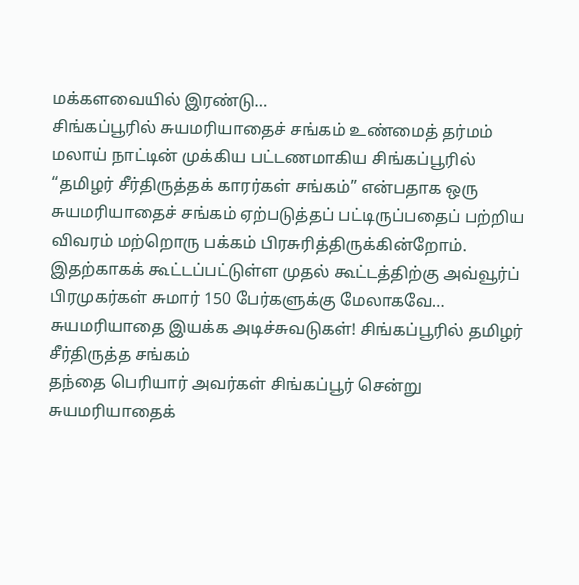மக்களவையில் இரண்டு…
சிங்கப்பூரில் சுயமரியாதைச் சங்கம் உண்மைத் தர்மம்
மலாய் நாட்டின் முக்கிய பட்டணமாகிய சிங்கப்பூரில் “தமிழர் சீர்திருத்தக் காரர்கள் சங்கம்” என்பதாக ஒரு சுயமரியாதைச் சங்கம் ஏற்படுத்தப் பட்டிருப்பதைப் பற்றிய விவரம் மற்றொரு பக்கம் பிரசுரித்திருக்கின்றோம். இதற்காகக் கூட்டப்பட்டுள்ள முதல் கூட்டத்திற்கு அவ்வூர்ப் பிரமுகர்கள் சுமார் 150 பேர்களுக்கு மேலாகவே…
சுயமரியாதை இயக்க அடிச்சுவடுகள்! சிங்கப்பூரில் தமிழர் சீர்திருத்த சங்கம்
தந்தை பெரியார் அவர்கள் சிங்கப்பூர் சென்று சுயமரியாதைக்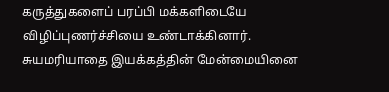கருத்துகளைப் பரப்பி மக்களிடையே விழிப்புணர்ச்சியை உண்டாக்கினார். சுயமரியாதை இயக்கத்தின் மேன்மையினை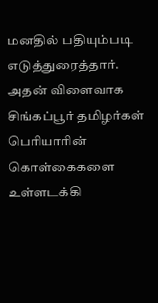மனதில் பதியும்படி எடுத்துரைத்தார். அதன் விளைவாக சிங்கப்பூர் தமிழர்கள் பெரியாரின் கொள்கைகளை உள்ளடக்கி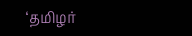‘தமிழர்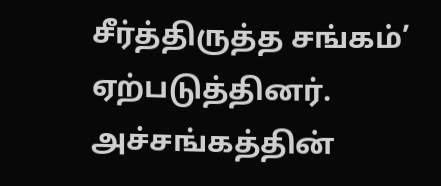சீர்த்திருத்த சங்கம்’ ஏற்படுத்தினர். அச்சங்கத்தின்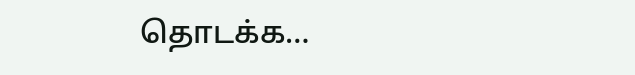தொடக்க…